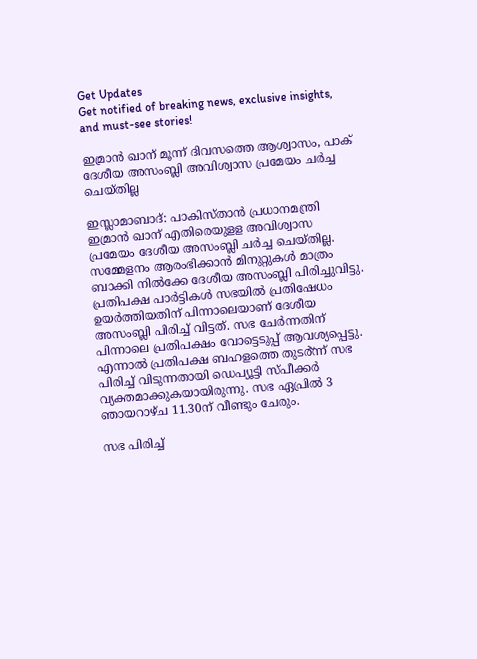Get Updates
Get notified of breaking news, exclusive insights, and must-see stories!

ഇമ്രാന്‍ ഖാന് മൂന്ന് ദിവസത്തെ ആശ്വാസം, പാക് ദേശീയ അസംബ്ലി അവിശ്വാസ പ്രമേയം ചര്‍ച്ച ചെയ്തില്ല

ഇസ്ലാമാബാദ്: പാകിസ്താന്‍ പ്രധാനമന്ത്രി ഇമ്രാന്‍ ഖാന് എതിരെയുളള അവിശ്വാസ പ്രമേയം ദേശീയ അസംബ്ലി ചര്‍ച്ച ചെയ്തില്ല. സമ്മേളനം ആരംഭിക്കാന്‍ മിനുറ്റുകള്‍ മാത്രം ബാക്കി നില്‍ക്കേ ദേശീയ അസംബ്ലി പിരിച്ചുവിട്ടു. പ്രതിപക്ഷ പാര്‍ട്ടികള്‍ സഭയില്‍ പ്രതിഷേധം ഉയര്‍ത്തിയതിന് പിന്നാലെയാണ് ദേശീയ അസംബ്ലി പിരിച്ച് വിട്ടത്. സഭ ചേർന്നതിന് പിന്നാലെ പ്രതിപക്ഷം വോട്ടെടുപ്പ് ആവശ്യപ്പെട്ടു. എന്നാൽ പ്രതിപക്ഷ ബഹളത്തെ തുടർ്ന്ന് സഭ പിരിച്ച് വിടുന്നതായി ഡെപ്യൂട്ടി സ്പീക്കർ വ്യക്തമാക്കുകയായിരുന്നു. സഭ ഏപ്രില്‍ 3 ഞായറാഴ്ച 11.30ന് വീണ്ടും ചേരും.

സഭ പിരിച്ച്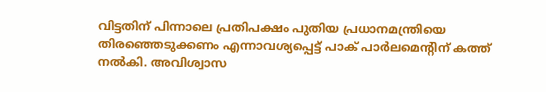വിട്ടതിന് പിന്നാലെ പ്രതിപക്ഷം പുതിയ പ്രധാനമന്ത്രിയെ തിരഞ്ഞെടുക്കണം എന്നാവശ്യപ്പെട്ട് പാക് പാര്‍ലമെന്റിന് കത്ത് നല്‍കി. അവിശ്വാസ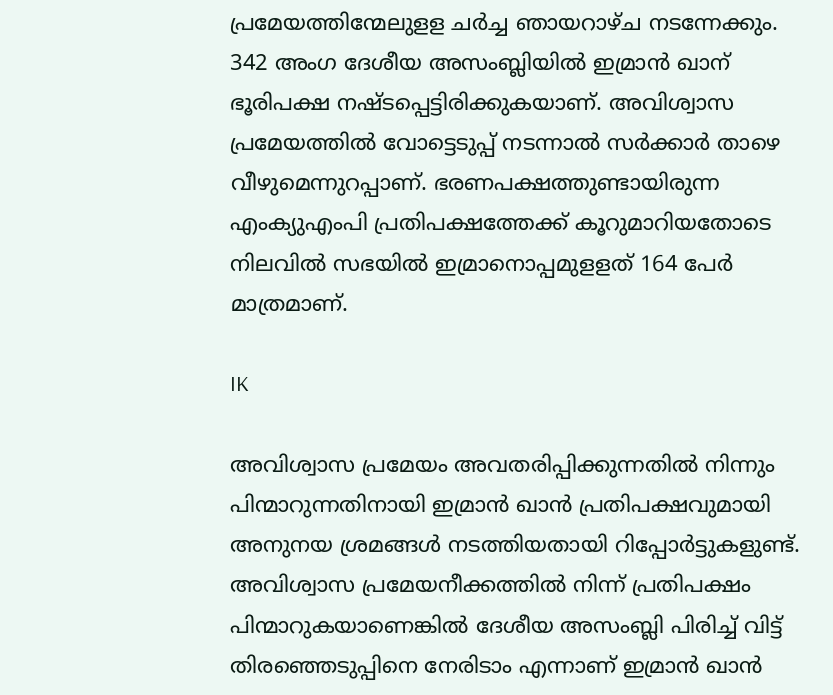പ്രമേയത്തിന്മേലുളള ചര്‍ച്ച ഞായറാഴ്ച നടന്നേക്കും. 342 അംഗ ദേശീയ അസംബ്ലിയില്‍ ഇമ്രാന്‍ ഖാന് ഭൂരിപക്ഷ നഷ്ടപ്പെട്ടിരിക്കുകയാണ്. അവിശ്വാസ പ്രമേയത്തില്‍ വോട്ടെടുപ്പ് നടന്നാല്‍ സര്‍ക്കാര്‍ താഴെ വീഴുമെന്നുറപ്പാണ്. ഭരണപക്ഷത്തുണ്ടായിരുന്ന എംക്യുഎംപി പ്രതിപക്ഷത്തേക്ക് കൂറുമാറിയതോടെ നിലവില്‍ സഭയില്‍ ഇമ്രാനൊപ്പമുളളത് 164 പേര്‍ മാത്രമാണ്.

IK

അവിശ്വാസ പ്രമേയം അവതരിപ്പിക്കുന്നതില്‍ നിന്നും പിന്മാറുന്നതിനായി ഇമ്രാന്‍ ഖാന്‍ പ്രതിപക്ഷവുമായി അനുനയ ശ്രമങ്ങള്‍ നടത്തിയതായി റിപ്പോര്‍ട്ടുകളുണ്ട്. അവിശ്വാസ പ്രമേയനീക്കത്തില്‍ നിന്ന് പ്രതിപക്ഷം പിന്മാറുകയാണെങ്കില്‍ ദേശീയ അസംബ്ലി പിരിച്ച് വിട്ട് തിരഞ്ഞെടുപ്പിനെ നേരിടാം എന്നാണ് ഇമ്രാന്‍ ഖാന്‍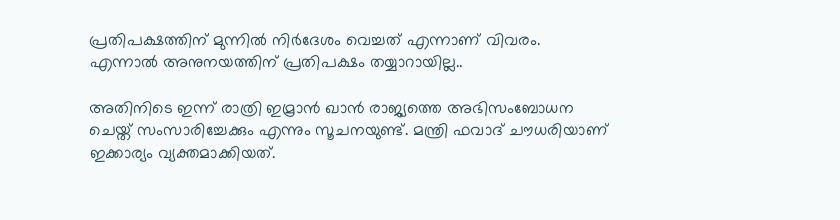പ്രതിപക്ഷത്തിന് മുന്നില്‍ നിര്‍ദേശം വെച്ചത് എന്നാണ് വിവരം. എന്നാല്‍ അനുനയത്തിന് പ്രതിപക്ഷം തയ്യാറായില്ല..

അതിനിടെ ഇന്ന് രാത്രി ഇമ്രാന്‍ ഖാന്‍ രാജ്യത്തെ അഭിസംബോധന ചെയ്ത് സംസാരിച്ചേക്കും എന്നും സൂചനയുണ്ട്. മന്ത്രി ഫവാദ് ചൗധരിയാണ് ഇക്കാര്യം വ്യക്തമാക്കിയത്.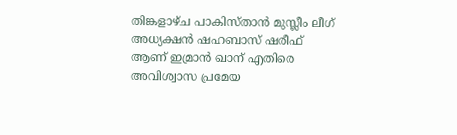തിങ്കളാഴ്ച പാകിസ്താന്‍ മുസ്ലീം ലീഗ് അധ്യക്ഷന്‍ ഷഹബാസ് ഷരീഫ് ആണ് ഇമ്രാന്‍ ഖാന് എതിരെ അവിശ്വാസ പ്രമേയ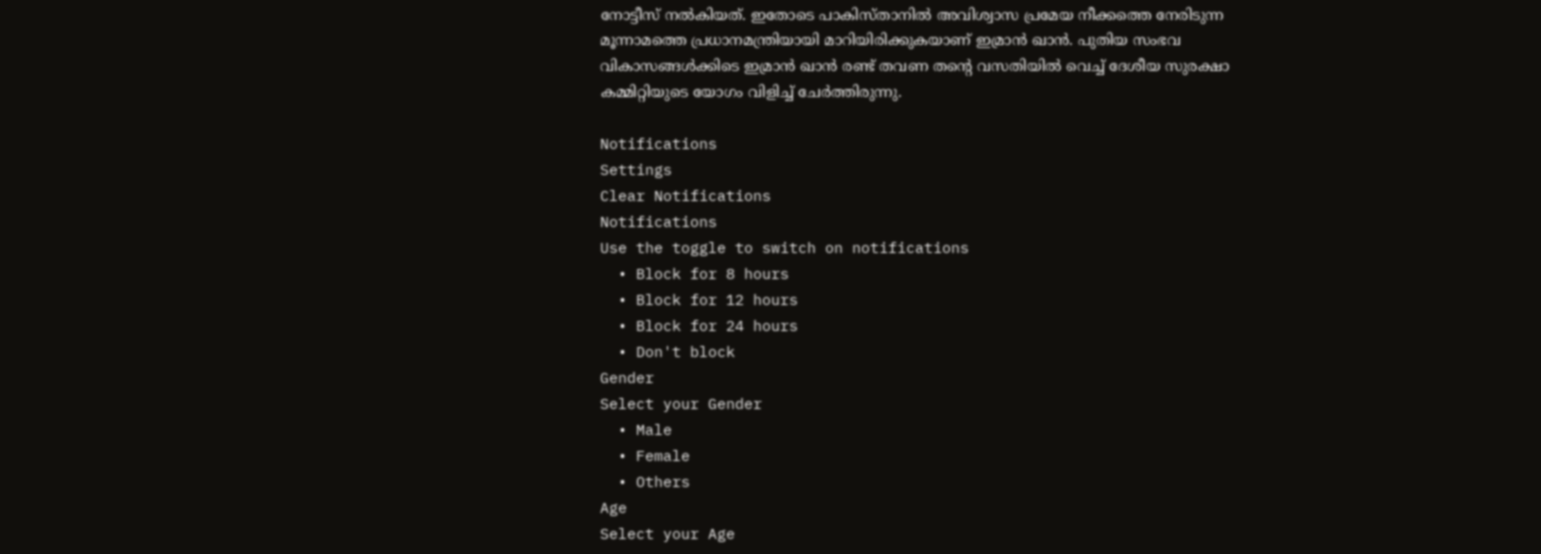നോട്ടീസ് നല്‍കിയത്. ഇതോടെ പാകിസ്താനില്‍ അവിശ്വാസ പ്രമേയ നീക്കത്തെ നേരിടുന്ന മൂന്നാമത്തെ പ്രധാനമന്ത്രിയായി മാറിയിരിക്കുകയാണ് ഇമ്രാന്‍ ഖാന്‍. പുതിയ സംഭവ വികാസങ്ങള്‍ക്കിടെ ഇമ്രാന്‍ ഖാന്‍ രണ്ട് തവണ തന്റെ വസതിയില്‍ വെച്ച് ദേശീയ സുരക്ഷാ കമ്മിറ്റിയുടെ യോഗം വിളിച്ച് ചേര്‍ത്തിരുന്നു.

Notifications
Settings
Clear Notifications
Notifications
Use the toggle to switch on notifications
  • Block for 8 hours
  • Block for 12 hours
  • Block for 24 hours
  • Don't block
Gender
Select your Gender
  • Male
  • Female
  • Others
Age
Select your Age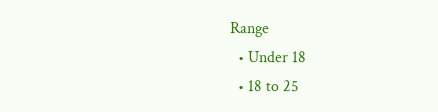Range
  • Under 18
  • 18 to 25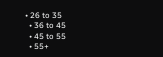• 26 to 35
  • 36 to 45
  • 45 to 55
  • 55+